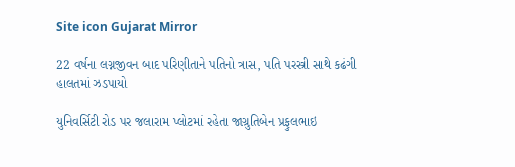Site icon Gujarat Mirror

22 વર્ષના લગ્નજીવન બાદ પરિણીતાને પતિનો ત્રાસ, પતિ પરસ્ત્રી સાથે કઢંગી હાલતમાં ઝડપાયો

યુનિવર્સિટી રોડ પર જલારામ પ્લોટમાં રહેતા જાગ્રુતિબેન પ્રફુલભાઇ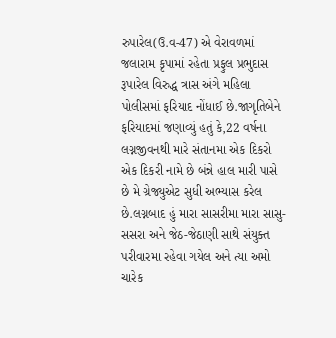રુપારેલ(ઉ.વ-47) એ વેરાવળમાં જલારામ કૃપામાં રહેતા પ્રફુલ પ્રભુદાસ રૂપારેલ વિરુદ્ધ ત્રાસ અંગે મહિલા પોલીસમાં ફરિયાદ નોંધાઈ છે.જાગૃતિબેને ફરિયાદમાં જણાવ્યું હતું કે,22 વર્ષના લગ્નજીવનથી મારે સંતાનમા એક દિકરો એક દિકરી નામે છે બંન્ને હાલ મારી પાસે છે મે ગ્રેજ્યુએટ સુધી અભ્યાસ કરેલ છે.લગ્નબાદ હું મારા સાસરીમા મારા સાસુ-સસરા અને જેઠ-જેઠાણી સાથે સંયુક્ત પરીવારમા રહેવા ગયેલ અને ત્યા અમો ચારેક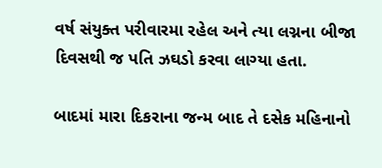વર્ષ સંયુક્ત પરીવારમા રહેલ અને ત્યા લગ્નના બીજા દિવસથી જ પતિ ઝઘડો કરવા લાગ્યા હતા.

બાદમાં મારા દિકરાના જન્મ બાદ તે દસેક મહિનાનો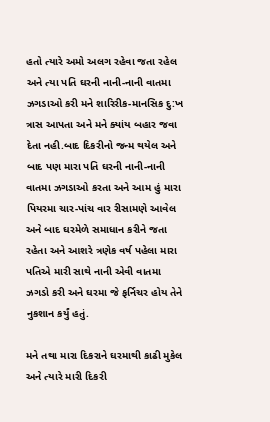હતો ત્યારે અમો અલગ રહેવા જતા રહેલ અને ત્યા પતિ ઘરની નાની-નાની વાતમા ઝગડાઓ કરી મને શારિરીક-માનસિક દુ:ખ ત્રાસ આપતા અને મને ક્યાંય બહાર જવા દેતા નહી.બાદ દિકરીનો જન્મ થયેલ અને બાદ પણ મારા પતિ ઘરની નાની-નાની વાતમા ઝગડાઓ કરતા અને આમ હું મારા પિયરમા ચાર-પાંચ વાર રીસામણે આવેલ અને બાદ ઘરમેળે સમાધાન કરીને જતા રહેતા અને આશરે ત્રણેક વર્ષ પહેલા મારા પતિએ મારી સાથે નાની એવી વાતમા ઝગડો કરી અને ઘરમા જે ફર્નિચર હોય તેને નુકશાન કર્યું હતું.

મને તથા મારા દિકરાને ઘરમાથી કાઢી મુકેલ અને ત્યારે મારી દિકરી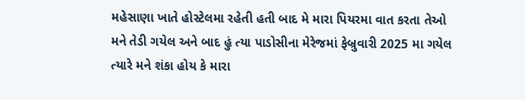મહેસાણા ખાતે હોસ્ટેલમા રહેતી હતી બાદ મે મારા પિયરમા વાત કરતા તેઓ મને તેડી ગયેલ અને બાદ હું ત્યા પાડોસીના મેરેજમાં ફેબ્રુવારી 2025 મા ગયેલ ત્યારે મને શંકા હોય કે મારા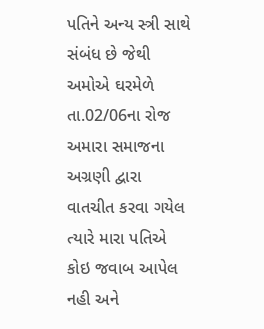પતિને અન્ય સ્ત્રી સાથે સંબંધ છે જેથી અમોએ ઘરમેળે તા.02/06ના રોજ અમારા સમાજના અગ્રણી દ્વારા વાતચીત કરવા ગયેલ ત્યારે મારા પતિએ કોઇ જવાબ આપેલ નહી અને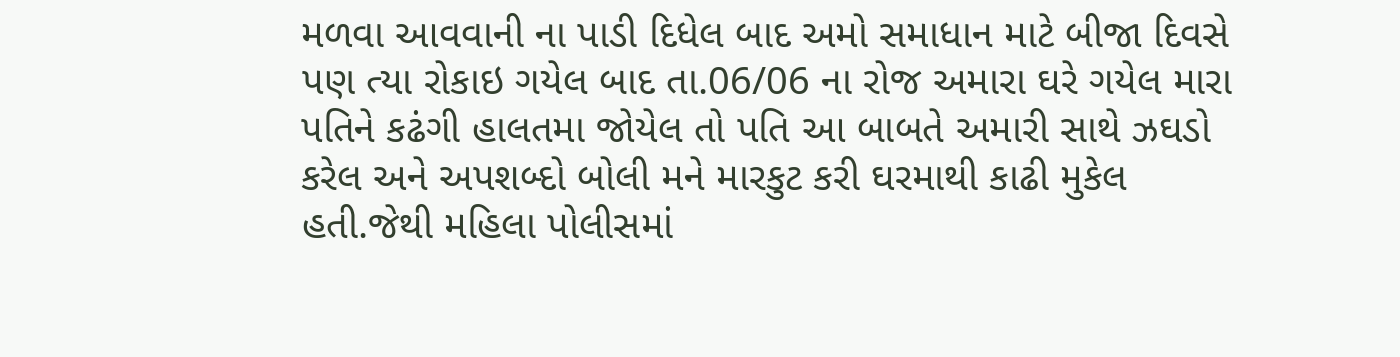મળવા આવવાની ના પાડી દિધેલ બાદ અમો સમાધાન માટે બીજા દિવસે પણ ત્યા રોકાઇ ગયેલ બાદ તા.06/06 ના રોજ અમારા ઘરે ગયેલ મારા પતિને કઢંગી હાલતમા જોયેલ તો પતિ આ બાબતે અમારી સાથે ઝઘડો કરેલ અને અપશબ્દો બોલી મને મારકુટ કરી ઘરમાથી કાઢી મુકેલ હતી.જેથી મહિલા પોલીસમાં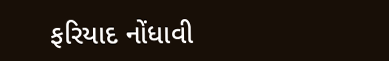ફરિયાદ નોંધાવી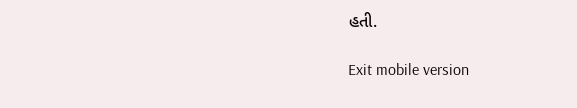હતી.

Exit mobile version